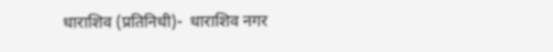धाराशिव (प्रतिनिधी)-  धाराशिव नगर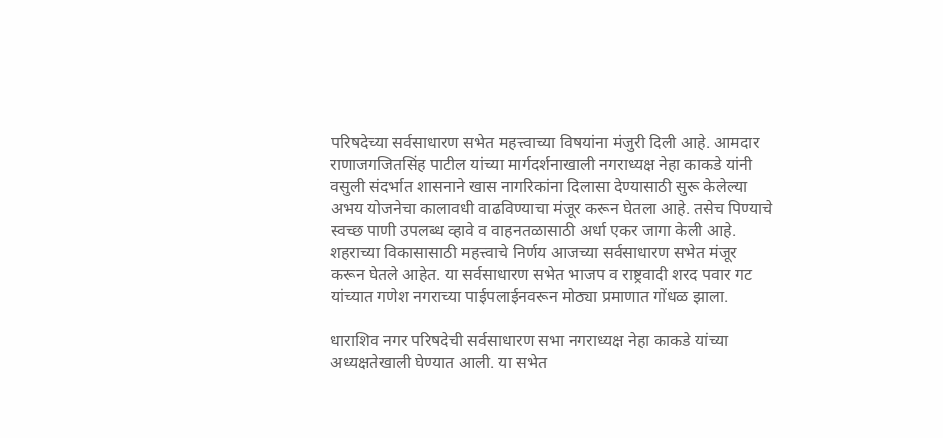परिषदेच्या सर्वसाधारण सभेत महत्त्वाच्या विषयांना मंजुरी दिली आहे. आमदार राणाजगजितसिंह पाटील यांच्या मार्गदर्शनाखाली नगराध्यक्ष नेहा काकडे यांनी वसुली संदर्भात शासनाने खास नागरिकांना दिलासा देण्यासाठी सुरू केलेल्या अभय योजनेचा कालावधी वाढविण्याचा मंजूर करून घेतला आहे. तसेच पिण्याचे स्वच्छ पाणी उपलब्ध व्हावे व वाहनतळासाठी अर्धा एकर जागा केली आहे. शहराच्या विकासासाठी महत्त्वाचे निर्णय आजच्या सर्वसाधारण सभेत मंजूर करून घेतले आहेत. या सर्वसाधारण सभेत भाजप व राष्ट्रवादी शरद पवार गट यांच्यात गणेश नगराच्या पाईपलाईनवरून मोठ्या प्रमाणात गोंधळ झाला.

धाराशिव नगर परिषदेची सर्वसाधारण सभा नगराध्यक्ष नेहा काकडे यांच्या अध्यक्षतेखाली घेण्यात आली. या सभेत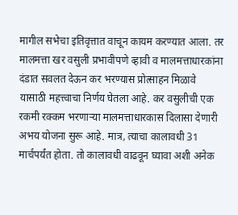मागील सभेचा इतिवृत्तात वाचून कायम करण्यात आला. तर मालमत्ता खर वसुली प्रभावीपणे व्हावी व मालमत्ताधारकांना दंडात सवलत देऊन कर भरण्यास प्रोत्साहन मिळावे यासाठी महत्त्वाचा निर्णय घेतला आहे. कर वसुलीची एक रकमी रक्कम भरणाऱ्या मालमत्ताधारकास दिलासा देणारी अभय योजना सुरू आहे. मात्र, त्याचा कालावधी 31 मार्चपर्यंत होता. तो कालावधी वाढवून घ्यावा अशी अनेक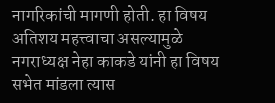नागरिकांची मागणी होती. हा विषय अतिशय महत्त्वाचा असल्यामुळे नगराध्यक्ष नेहा काकडे यांनी हा विषय सभेत मांडला त्यास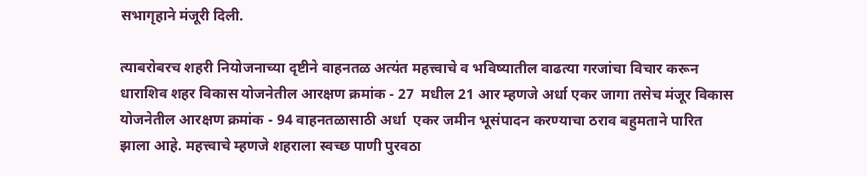सभागृहाने मंजूरी दिली.

त्याबरोबरच शहरी नियोजनाच्या दृष्टीने वाहनतळ अत्यंत महत्त्वाचे व भविष्यातील वाढत्या गरजांचा विचार करून धाराशिव शहर विकास योजनेतील आरक्षण क्रमांक - 27  मधील 21 आर म्हणजे अर्धा एकर जागा तसेच मंजूर विकास योजनेतील आरक्षण क्रमांक - 94 वाहनतळासाठी अर्धा  एकर जमीन भूसंपादन करण्याचा ठराव बहुमताने पारित झाला आहे. महत्त्वाचे म्हणजे शहराला स्वच्छ पाणी पुरवठा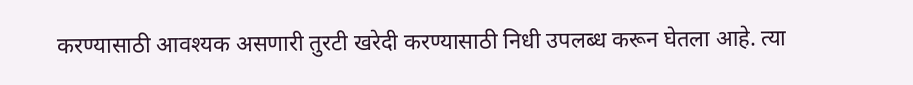करण्यासाठी आवश्यक असणारी तुरटी खरेदी करण्यासाठी निधी उपलब्ध करून घेतला आहे. त्या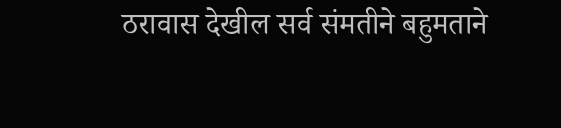ठरावास देखील सर्व संमतीने बहुमताने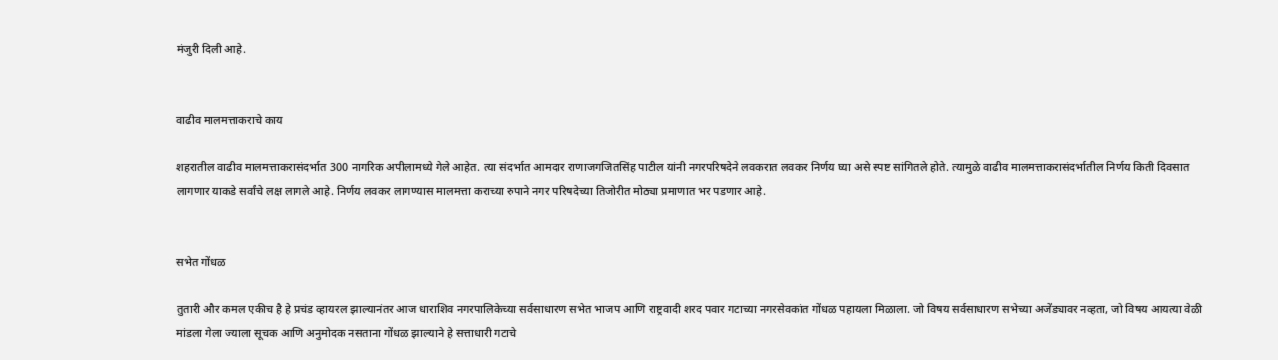मंजुरी दिली आहे.


वाढीव मालमत्ताकराचे काय

शहरातील वाढीव मालमत्ताकरासंदर्भात 300 नागरिक अपीलामध्ये गेले आहेत. त्या संदर्भात आमदार राणाजगजितसिंह पाटील यांनी नगरपरिषदेने लवकरात लवकर निर्णय घ्या असे स्पष्ट सांगितले होते. त्यामुळे वाढीव मालमत्ताकरासंदर्भातील निर्णय किती दिवसात लागणार याकडे सर्वांचे लक्ष लागले आहे. निर्णय लवकर लागण्यास मालमत्ता कराच्या रुपाने नगर परिषदेच्या तिजोरीत मोठ्या प्रमाणात भर पडणार आहे.


सभेत गोंधळ

तुतारी और कमल एकीच है हे प्रचंड व्हायरल झाल्यानंतर आज धाराशिव नगरपालिकेच्या सर्वसाधारण सभेत भाजप आणि राष्ट्रवादी शरद पवार गटाच्या नगरसेवकांत गोंधळ पहायला मिळाला. जो विषय सर्वसाधारण सभेच्या अजेंड्यावर नव्हता, जो विषय आयत्या वेळी मांडला गेला ज्याला सूचक आणि अनुमोदक नसताना गोंधळ झाल्याने हे सत्ताधारी गटाचे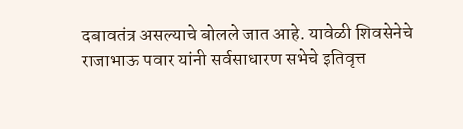दबावतंत्र असल्याचे बोलले जात आहे. यावेळी शिवसेनेचे राजाभाऊ पवार यांनी सर्वसाधारण सभेचे इतिवृत्त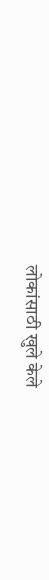लोकांसाठी खुले केले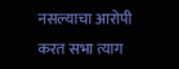नसल्याचा आरोपी करत सभा त्याग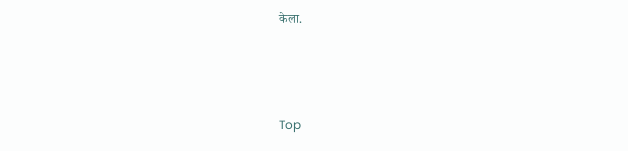केला.



Top